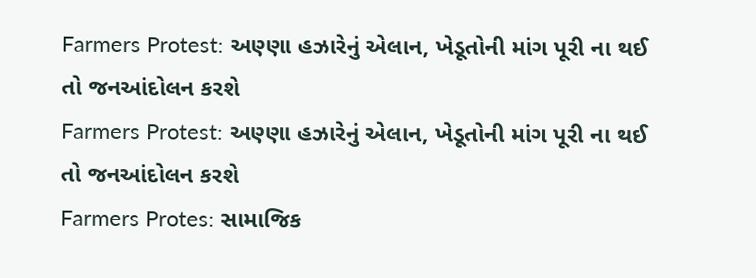Farmers Protest: અણ્ણા હઝારેનું એલાન, ખેડૂતોની માંગ પૂરી ના થઈ તો જનઆંદોલન કરશે
Farmers Protest: અણ્ણા હઝારેનું એલાન, ખેડૂતોની માંગ પૂરી ના થઈ તો જનઆંદોલન કરશે
Farmers Protes: સામાજિક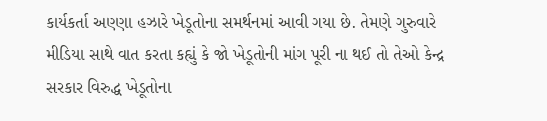કાર્યકર્તા અણ્ણા હઝારે ખેડૂતોના સમર્થનમાં આવી ગયા છે. તેમણે ગુરુવારે મીડિયા સાથે વાત કરતા કહ્યું કે જો ખેડૂતોની માંગ પૂરી ના થઈ તો તેઓ કેન્દ્ર સરકાર વિરુદ્ધ ખેડૂતોના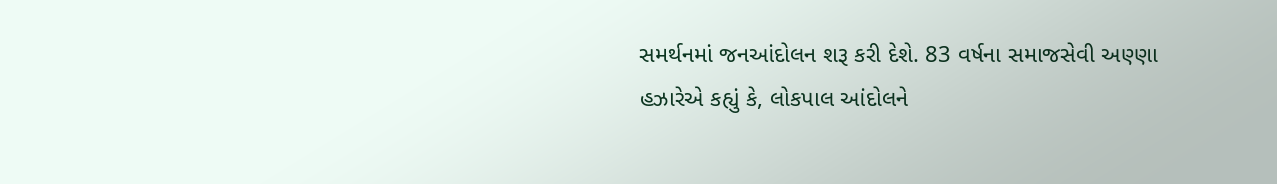સમર્થનમાં જનઆંદોલન શરૂ કરી દેશે. 83 વર્ષના સમાજસેવી અણ્ણા હઝારેએ કહ્યું કે, લોકપાલ આંદોલને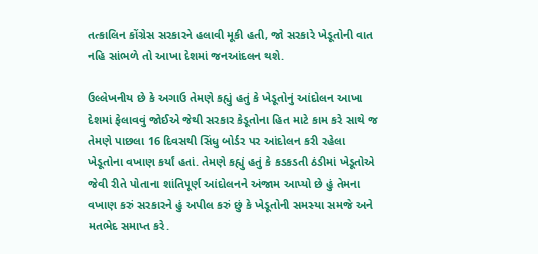તત્કાલિન કોંગ્રેસ સરકારને હલાવી મૂકી હતી, જો સરકારે ખેડૂતોની વાત નહિ સાંભળે તો આખા દેશમાં જનઆંદલન થશે.

ઉલ્લેખનીય છે કે અગાઉ તેમણે કહ્યું હતું કે ખેડૂતોનું આંદોલન આખા દેશમાં ફેલાવવું જોઈએ જેથી સરકાર કેડૂતોના હિત માટે કામ કરે સાથે જ તેમણે પાછલા 16 દિવસથી સિંધુ બોર્ડર પર આંદોલન કરી રહેલા ખેડૂતોના વખાણ કર્યાં હતાં. તેમણે કહ્યું હતું કે કડકડતી ઠંડીમાં ખેડૂતોએ જેવી રીતે પોતાના શાંતિપૂર્ણ આંદોલનને અંજામ આપ્યો છે હું તેમના વખાણ કરું સરકારને હું અપીલ કરું છું કે ખેડૂતોની સમસ્યા સમજે અને મતભેદ સમાપ્ત કરે.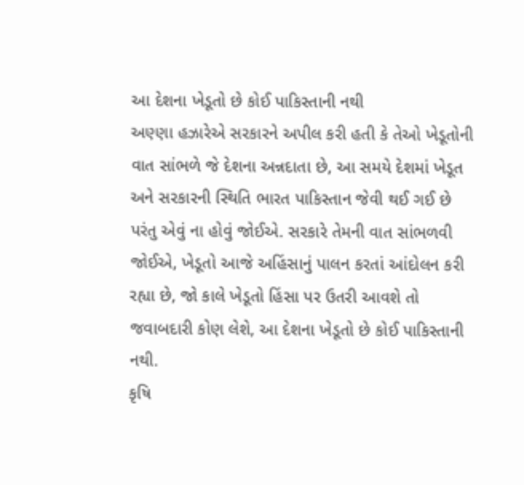આ દેશના ખેડૂતો છે કોઈ પાકિસ્તાની નથી
અણ્ણા હઝારેએ સરકારને અપીલ કરી હતી કે તેઓ ખેડૂતોની વાત સાંભળે જે દેશના અન્નદાતા છે, આ સમયે દેશમાં ખેડૂત અને સરકારની સ્થિતિ ભારત પાકિસ્તાન જેવી થઈ ગઈ છે પરંતુ એવું ના હોવું જોઈએ. સરકારે તેમની વાત સાંભળવી જોઈએ, ખેડૂતો આજે અહિંસાનું પાલન કરતાં આંદોલન કરી રહ્યા છે, જો કાલે ખેડૂતો હિંસા પર ઉતરી આવશે તો જવાબદારી કોણ લેશે, આ દેશના ખેડૂતો છે કોઈ પાકિસ્તાની નથી.
કૃષિ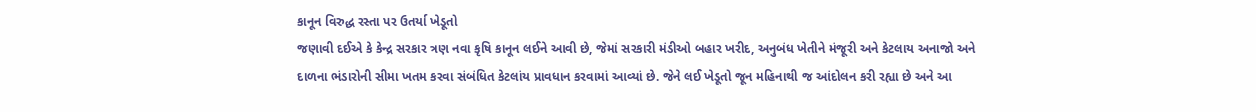કાનૂન વિરુદ્ધ રસ્તા પર ઉતર્યા ખેડૂતો
જણાવી દઈએ કે કેન્દ્ર સરકાર ત્રણ નવા કૃષિ કાનૂન લઈને આવી છે, જેમાં સરકારી મંડીઓ બહાર ખરીદ, અનુબંધ ખેતીને મંજૂરી અને કેટલાય અનાજો અને દાળના ભંડારોની સીમા ખતમ કરવા સંબંધિત કેટલાંય પ્રાવધાન કરવામાં આવ્યાં છે. જેને લઈ ખેડૂતો જૂન મહિનાથી જ આંદોલન કરી રહ્યા છે અને આ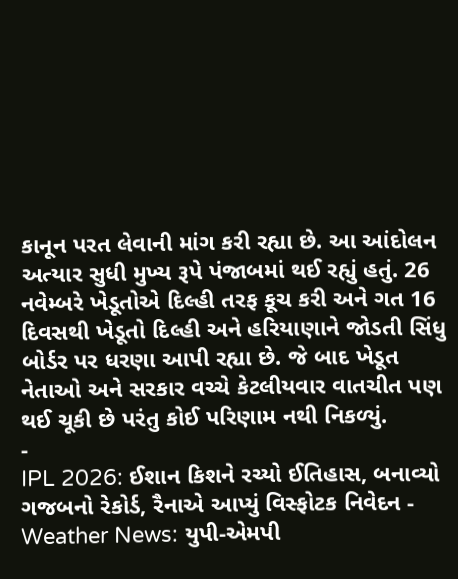કાનૂન પરત લેવાની માંગ કરી રહ્યા છે. આ આંદોલન અત્યાર સુધી મુખ્ય રૂપે પંજાબમાં થઈ રહ્યું હતું. 26 નવેમ્બરે ખેડૂતોએ દિલ્હી તરફ કૂચ કરી અને ગત 16 દિવસથી ખેડૂતો દિલ્હી અને હરિયાણાને જોડતી સિંધુ બોર્ડર પર ધરણા આપી રહ્યા છે. જે બાદ ખેડૂત નેતાઓ અને સરકાર વચ્ચે કેટલીયવાર વાતચીત પણ થઈ ચૂકી છે પરંતુ કોઈ પરિણામ નથી નિકળ્યું.
-
IPL 2026: ઈશાન કિશને રચ્યો ઈતિહાસ, બનાવ્યો ગજબનો રેકોર્ડ, રૈનાએ આપ્યું વિસ્ફોટક નિવેદન -
Weather News: યુપી-એમપી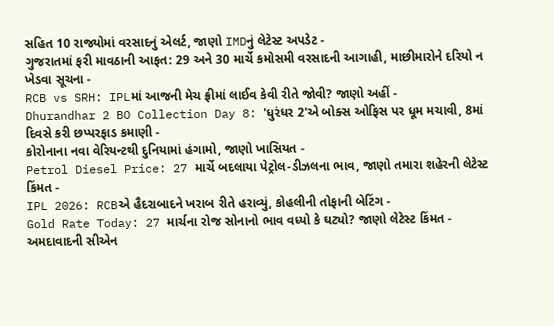સહિત 10 રાજ્યોમાં વરસાદનું એલર્ટ, જાણો IMDનું લેટેસ્ટ અપડેટ -
ગુજરાતમાં ફરી માવઠાની આફત: 29 અને 30 માર્ચે કમોસમી વરસાદની આગાહી, માછીમારોને દરિયો ન ખેડવા સૂચના -
RCB vs SRH: IPLમાં આજની મેચ ફ્રીમાં લાઈવ કેવી રીતે જોવી? જાણો અહીં -
Dhurandhar 2 BO Collection Day 8: 'ધુરંધર 2'એ બોક્સ ઓફિસ પર ધૂમ મચાવી, 8માં દિવસે કરી છપ્પરફાડ કમાણી -
કોરોનાના નવા વેરિયન્ટથી દુનિયામાં હંગામો, જાણો ખાસિયત -
Petrol Diesel Price: 27 માર્ચે બદલાયા પેટ્રોલ-ડીઝલના ભાવ, જાણો તમારા શહેરની લેટેસ્ટ કિંમત -
IPL 2026: RCBએ હૈદરાબાદને ખરાબ રીતે હરાવ્યું, કોહલીની તોફાની બેટિંગ -
Gold Rate Today: 27 માર્ચના રોજ સોનાનો ભાવ વધ્યો કે ઘટ્યો? જાણો લેટેસ્ટ કિંમત -
અમદાવાદની સીએન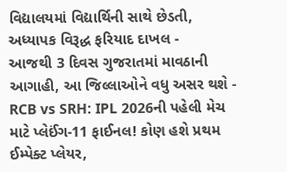વિદ્યાલયમાં વિદ્યાર્થિની સાથે છેડતી, અધ્યાપક વિરૂદ્ધ ફરિયાદ દાખલ -
આજથી 3 દિવસ ગુજરાતમાં માવઠાની આગાહી, આ જિલ્લાઓને વધુ અસર થશે -
RCB vs SRH: IPL 2026ની પહેલી મેચ માટે પ્લેઈંગ-11 ફાઈનલ! કોણ હશે પ્રથમ ઈમ્પેક્ટ પ્લેયર,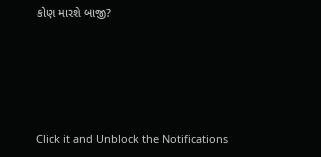કોણ મારશે બાજી?








Click it and Unblock the Notifications